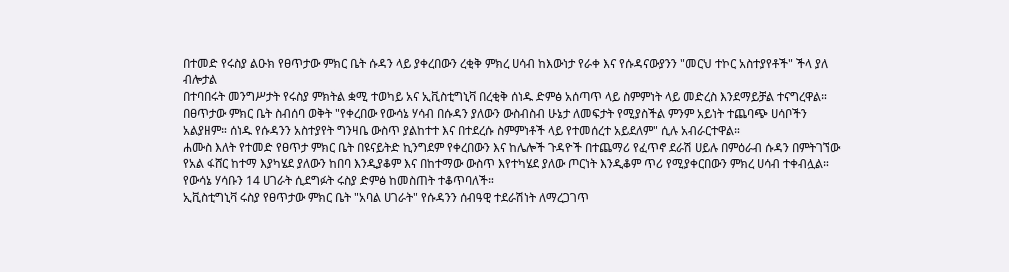በተመድ የሩስያ ልዑክ የፀጥታው ምክር ቤት ሱዳን ላይ ያቀረበውን ረቂቅ ምክረ ሀሳብ ከእውነታ የራቀ እና የሱዳናውያንን "መርህ ተኮር አስተያየቶች" ችላ ያለ ብሎታል
በተባበሩት መንግሥታት የሩስያ ምክትል ቋሚ ተወካይ አና ኢቪስቲግኒቫ በረቂቅ ሰነዱ ድምፅ አሰጣጥ ላይ ስምምነት ላይ መድረስ እንደማይቻል ተናግረዋል።
በፀጥታው ምክር ቤት ስብሰባ ወቅት "የቀረበው የውሳኔ ሃሳብ በሱዳን ያለውን ውስብስብ ሁኔታ ለመፍታት የሚያስችል ምንም አይነት ተጨባጭ ሀሳቦችን አልያዘም። ሰነዱ የሱዳንን አስተያየት ግንዛቤ ውስጥ ያልከተተ እና በተደረሱ ስምምነቶች ላይ የተመሰረተ አይደለም" ሲሉ አብራርተዋል።
ሐሙስ እለት የተመድ የፀጥታ ምክር ቤት በዩናይትድ ኪንግደም የቀረበውን እና ከሌሎች ጉዳዮች በተጨማሪ የፈጥኖ ደራሽ ሀይሉ በምዕራብ ሱዳን በምትገኘው የአል ፋሸር ከተማ እያካሄደ ያለውን ከበባ እንዲያቆም እና በከተማው ውስጥ እየተካሄደ ያለው ጦርነት እንዲቆም ጥሪ የሚያቀርበውን ምክረ ሀሳብ ተቀብሏል። የውሳኔ ሃሳቡን 14 ሀገራት ሲደግፉት ሩስያ ድምፅ ከመስጠት ተቆጥባለች።
ኢቪስቲግኒቫ ሩስያ የፀጥታው ምክር ቤት "አባል ሀገራት" የሱዳንን ሰብዓዊ ተደራሽነት ለማረጋገጥ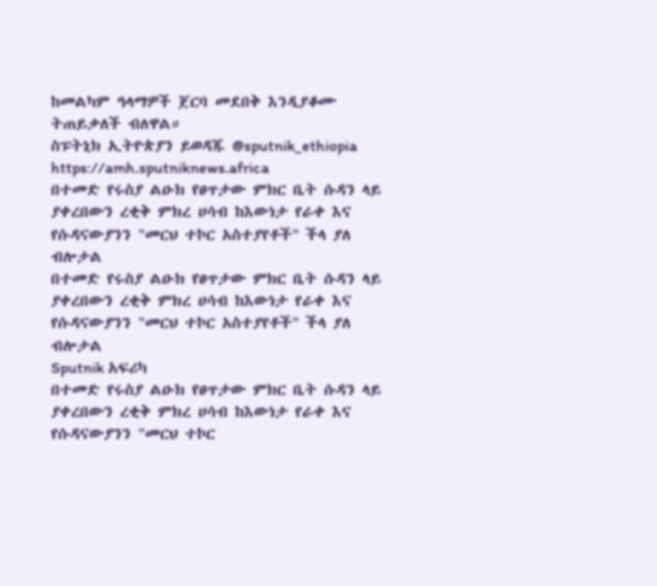ከመልካም ዓላማዎች ጀርባ መደበቅ እንዲያቆሙ ትጠይቃለች ብለዋል።
ስፑትኒክ ኢትዮጵያን ይወዳጁ @sputnik_ethiopia
https://amh.sputniknews.africa
በተመድ የሩስያ ልዑክ የፀጥታው ምክር ቤት ሱዳን ላይ ያቀረበውን ረቂቅ ምክረ ሀሳብ ከእውነታ የራቀ እና የሱዳናውያንን "መርህ ተኮር አስተያየቶች" ችላ ያለ ብሎታል
በተመድ የሩስያ ልዑክ የፀጥታው ምክር ቤት ሱዳን ላይ ያቀረበውን ረቂቅ ምክረ ሀሳብ ከእውነታ የራቀ እና የሱዳናውያንን "መርህ ተኮር አስተያየቶች" ችላ ያለ ብሎታል
Sputnik አፍሪካ
በተመድ የሩስያ ልዑክ የፀጥታው ምክር ቤት ሱዳን ላይ ያቀረበውን ረቂቅ ምክረ ሀሳብ ከእውነታ የራቀ እና የሱዳናውያንን "መርህ ተኮር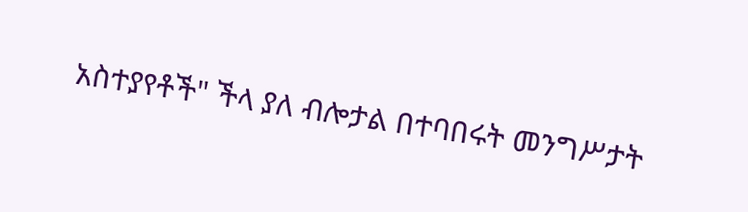አስተያየቶች" ችላ ያለ ብሎታል በተባበሩት መንግሥታት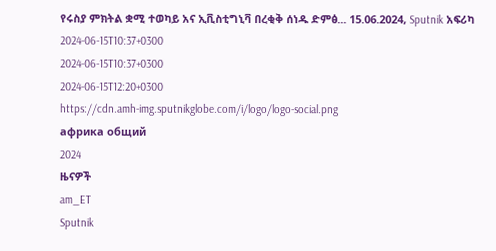የሩስያ ምክትል ቋሚ ተወካይ አና ኢቪስቲግኒቫ በረቂቅ ሰነዱ ድምፅ... 15.06.2024, Sputnik አፍሪካ
2024-06-15T10:37+0300
2024-06-15T10:37+0300
2024-06-15T12:20+0300
https://cdn.amh-img.sputnikglobe.com/i/logo/logo-social.png
африка общий
2024
ዜናዎች
am_ET
Sputnik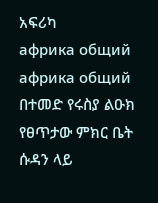አፍሪካ
африка общий
африка общий
በተመድ የሩስያ ልዑክ የፀጥታው ምክር ቤት ሱዳን ላይ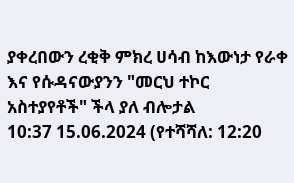ያቀረበውን ረቂቅ ምክረ ሀሳብ ከእውነታ የራቀ እና የሱዳናውያንን "መርህ ተኮር አስተያየቶች" ችላ ያለ ብሎታል
10:37 15.06.2024 (የተሻሻለ: 12:20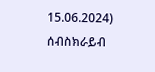15.06.2024)
ሰብስክራይብ